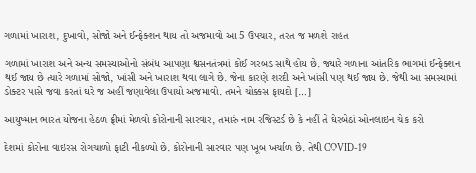ગળામાં ખારાશ, દુખાવો, સોજો અને ઈન્ફેક્શન થાય તો અજમાવો આ 5 ઉપચાર, તરત જ મળશે રાહત

ગળામાં ખારાશ અને અન્ય સમસ્યાઓનો સંબંધ આપણા શ્વસનતંત્રમાં કોઈ ગરબડ સાથે હોય છે. જ્યારે ગળાના આંતરિક ભાગમાં ઈન્ફેક્શન થઈ જાય છે ત્યારે ગળામાં સોજો, ખાંસી અને ખારાશ થવા લાગે છે. જેના કારણે શરદી અને ખાંસી પણ થઈ જાય છે. જેથી આ સમસ્યામાં ડોક્ટર પાસે જવા કરતાં ઘરે જ અહીં જણાવેલા ઉપાયો અજમાવો. તમને ચોક્કસ ફાયદો […]

આયુષ્માન ભારત યોજના હેઠળ ફ્રીમાં મેળવો કોરોનાની સારવાર, તમારું નામ રજિસ્ટર્ડ છે કે નહીં તે ઘેરબેઠાં ઓનલાઇન ચેક કરો

દેશમાં કોરોના વાઇરસ રોગચાળો ફાટી નીકળ્યો છે. કોરોનાની સારવાર પણ ખૂબ ખર્ચાળ છે. તેથી COVID-19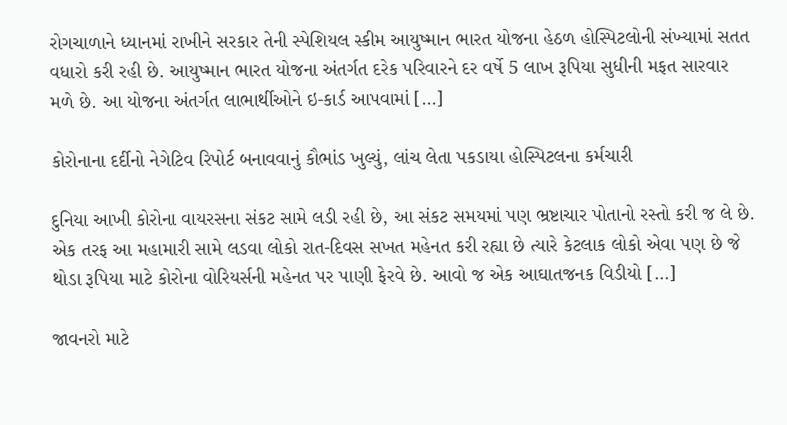રોગચાળાને ધ્યાનમાં રાખીને સરકાર તેની સ્પેશિયલ સ્કીમ આયુષ્માન ભારત યોજના હેઠળ હોસ્પિટલોની સંખ્યામાં સતત વધારો કરી રહી છે. આયુષ્માન ભારત યોજના અંતર્ગત દરેક પરિવારને દર વર્ષે 5 લાખ રૂપિયા સુધીની મફત સારવાર મળે છે. આ યોજના અંતર્ગત લાભાર્થીઓને ઇ-કાર્ડ આપવામાં […]

કોરોનાના દર્દીનો નેગેટિવ રિપોર્ટ બનાવવાનું કૌભાંડ ખુલ્યું, લાંચ લેતા પકડાયા હોસ્પિટલના કર્મચારી

દુનિયા આખી કોરોના વાયરસના સંકટ સામે લડી રહી છે, આ સંકટ સમયમાં પણ ભ્રષ્ટાચાર પોતાનો રસ્તો કરી જ લે છે. એક તરફ આ મહામારી સામે લડવા લોકો રાત-દિવસ સખત મહેનત કરી રહ્યા છે ત્યારે કેટલાક લોકો એવા પણ છે જે થોડા રૂપિયા માટે કોરોના વોરિયર્સની મહેનત પર પાણી ફેરવે છે. આવો જ એક આઘાતજનક વિડીયો […]

જાવનરો માટે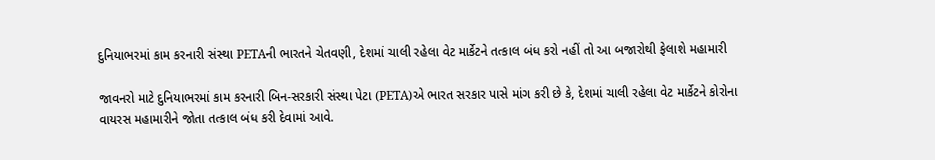દુનિયાભરમાં કામ કરનારી સંસ્થા PETAની ભારતને ચેતવણી, દેશમાં ચાલી રહેલા વેટ માર્કેટને તત્કાલ બંધ કરો નહીં તો આ બજારોથી ફેલાશે મહામારી

જાવનરો માટે દુનિયાભરમાં કામ કરનારી બિન-સરકારી સંસ્થા પેટા (PETA)એ ભારત સરકાર પાસે માંગ કરી છે કે, દેશમાં ચાલી રહેલા વેટ માર્કેટને કોરોના વાયરસ મહામારીને જોતા તત્કાલ બંધ કરી દેવામાં આવે.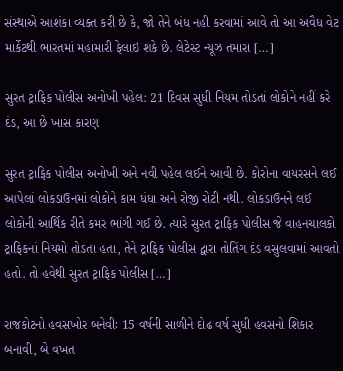સંસ્થાએ આશંકા વ્યક્ત કરી છે કે, જો તેને બંધ નહી કરવામાં આવે તો આ અવૈધ વેટ માર્કેટથી ભારતમાં મહામારી ફેલાઇ શકે છે. લેટેસ્ટ ન્યૂઝ તમારા […]

સુરત ટ્રાફિક પોલીસ અનોખી પહેલ: 21 દિવસ સુધી નિયમ તોડતાં લોકોને નહીં કરે દંડ, આ છે ખાસ કારણ

સુરત ટ્રાફિક પોલીસ અનોખી અને નવી પહેલ લઈને આવી છે. કોરોના વાયરસને લઈ આપેલાં લોકડાઉનમાં લોકોને કામ ધંધા અને રોજી રોટી નથી. લોકડાઉનને લઈ લોકોની આર્થિક રીતે કમર ભાંગી ગઈ છે. ત્યારે સુરત ટ્રાફિક પોલીસ જે વાહનચાલકો ટ્રાફિકનાં નિયમો તોડતા હતા, તેને ટ્રાફિક પોલીસ દ્વારા તોતિંગ દંડ વસુલવામાં આવતો હતો. તો હવેથી સુરત ટ્રાફિક પોલીસ […]

રાજકોટનો હવસખોર બનેવીઃ 15 વર્ષની સાળીને દોઢ વર્ષ સુધી હવસનો શિકાર બનાવી, બે વખત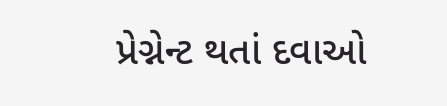પ્રેગ્નેન્ટ થતાં દવાઓ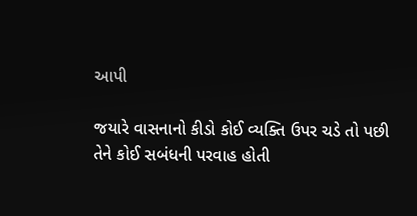આપી

જયારે વાસનાનો કીડો કોઈ વ્યક્તિ ઉપર ચડે તો પછી તેને કોઈ સબંધની પરવાહ હોતી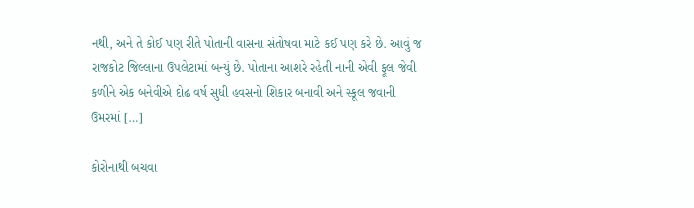નથી, અને તે કોઈ પણ રીતે પોતાની વાસના સંતોષવા માટે કઈ પણ કરે છે. આવું જ રાજકોટ જિલ્લાના ઉપલેટામાં બન્યું છે. પોતાના આશરે રહેતી નાની એવી ફૂલ જેવી કળીને એક બનેવીએ દોઢ વર્ષ સુધી હવસનો શિકાર બનાવી અને સ્કૂલ જવાની ઉમરમાં […]

કોરોનાથી બચવા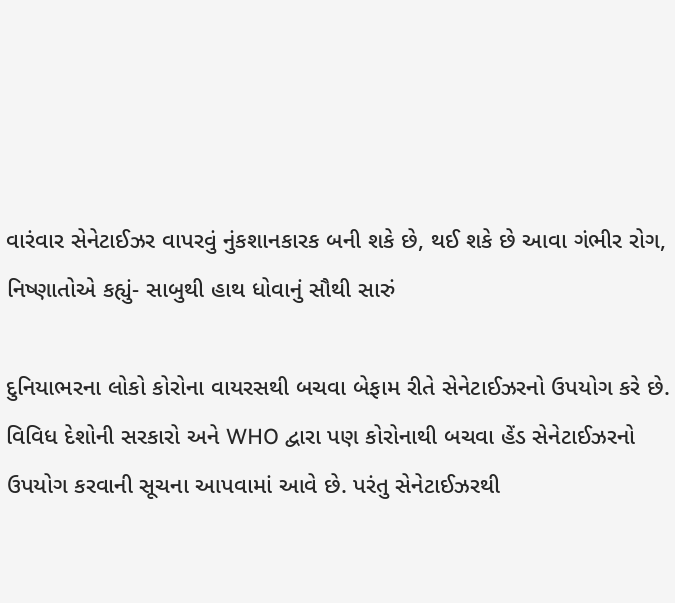વારંવાર સેનેટાઈઝર વાપરવું નુંકશાનકારક બની શકે છે, થઈ શકે છે આવા ગંભીર રોગ, નિષ્ણાતોએ કહ્યું- સાબુથી હાથ ધોવાનું સૌથી સારું

દુનિયાભરના લોકો કોરોના વાયરસથી બચવા બેફામ રીતે સેનેટાઈઝરનો ઉપયોગ કરે છે. વિવિધ દેશોની સરકારો અને WHO દ્વારા પણ કોરોનાથી બચવા હેંડ સેનેટાઈઝરનો ઉપયોગ કરવાની સૂચના આપવામાં આવે છે. પરંતુ સેનેટાઈઝરથી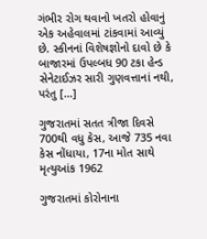ગંભીર રોગ થવાનો ખતરો હોવાનું એક અહેવાલમાં ટાંકવામાં આવ્યું છે. સ્કીનનાં વિશેષજ્ઞોનો દાવો છે કે બાજારમાં ઉપલ્બધ 90 ટકા હેન્ડ સેનેટાઈઝર સારી ગુણવત્તાનાં નથી, પરંતુ […]

ગુજરાતમાં સતત ત્રીજા દિવસે 700થી વધુ કેસ, આજે 735 નવા કેસ નોંધાયા, 17ના મોત સાથે મૃત્યુઆંક 1962

ગુજરાતમાં કોરોનાના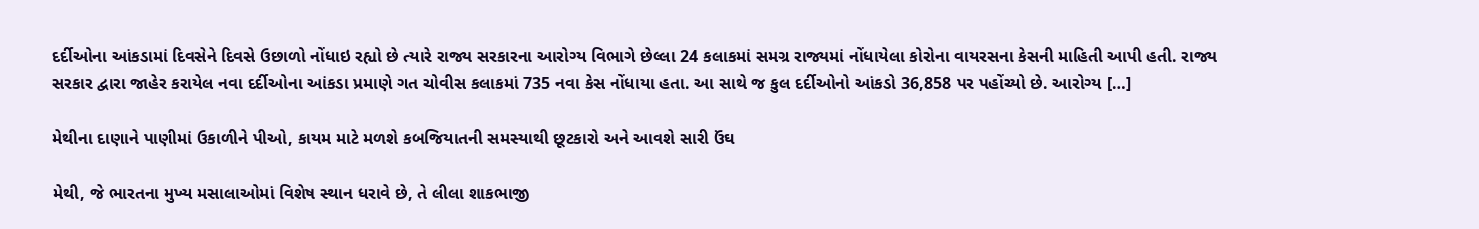દર્દીઓના આંકડામાં દિવસેને દિવસે ઉછાળો નોંધાઇ રહ્યો છે ત્યારે રાજ્ય સરકારના આરોગ્ય વિભાગે છેલ્લા 24 કલાકમાં સમગ્ર રાજ્યમાં નોંધાયેલા કોરોના વાયરસના કેસની માહિતી આપી હતી. રાજ્ય સરકાર દ્વારા જાહેર કરાયેલ નવા દર્દીઓના આંકડા પ્રમાણે ગત ચોવીસ કલાકમાં 735 નવા કેસ નોંધાયા હતા. આ સાથે જ કુલ દર્દીઓનો આંકડો 36,858 પર પહોંચ્યો છે. આરોગ્ય […]

મેથીના દાણાને પાણીમાં ઉકાળીને પીઓ, કાયમ માટે મળશે કબજિયાતની સમસ્યાથી છૂટકારો અને આવશે સારી ઉંઘ

મેથી, જે ભારતના મુખ્ય મસાલાઓમાં વિશેષ સ્થાન ધરાવે છે, તે લીલા શાકભાજી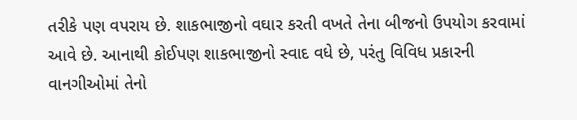તરીકે પણ વપરાય છે. શાકભાજીનો વઘાર કરતી વખતે તેના બીજનો ઉપયોગ કરવામાં આવે છે. આનાથી કોઈપણ શાકભાજીનો સ્વાદ વધે છે, પરંતુ વિવિધ પ્રકારની વાનગીઓમાં તેનો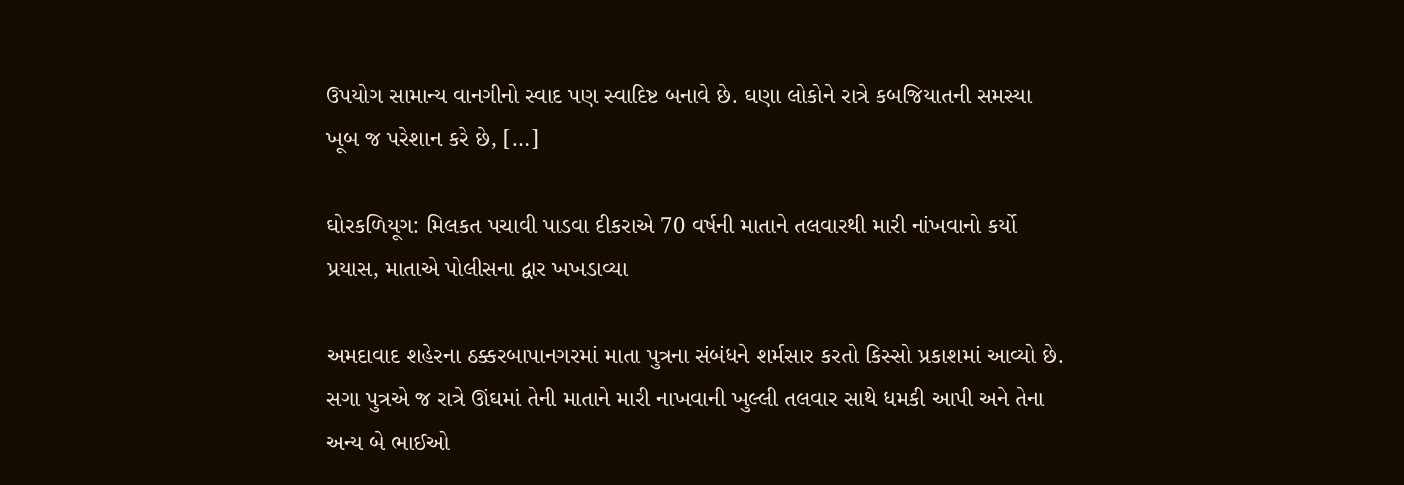ઉપયોગ સામાન્ય વાનગીનો સ્વાદ પણ સ્વાદિષ્ટ બનાવે છે. ઘણા લોકોને રાત્રે કબજિયાતની સમસ્યા ખૂબ જ પરેશાન કરે છે, […]

ઘોરકળિયૂગ: મિલકત પચાવી પાડવા દીકરાએ 70 વર્ષની માતાને તલવારથી મારી નાંખવાનો કર્યો પ્રયાસ, માતાએ પોલીસના દ્વાર ખખડાવ્યા

અમદાવાદ શહેરના ઠક્કરબાપાનગરમાં માતા પુત્રના સંબંધને શર્મસાર કરતો કિસ્સો પ્રકાશમાં આવ્યો છે. સગા પુત્રએ જ રાત્રે ઊંઘમાં તેની માતાને મારી નાખવાની ખુલ્લી તલવાર સાથે ધમકી આપી અને તેના અન્ય બે ભાઈઓ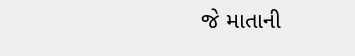જે માતાની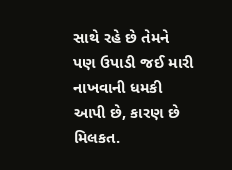સાથે રહે છે તેમને પણ ઉપાડી જઈ મારી નાખવાની ધમકી આપી છે, કારણ છે મિલકત.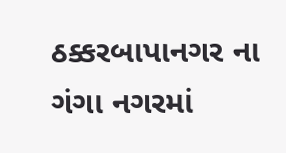ઠક્કરબાપાનગર ના ગંગા નગરમાં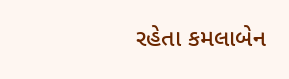રહેતા કમલાબેન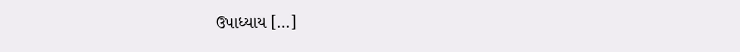ઉપાધ્યાય […]